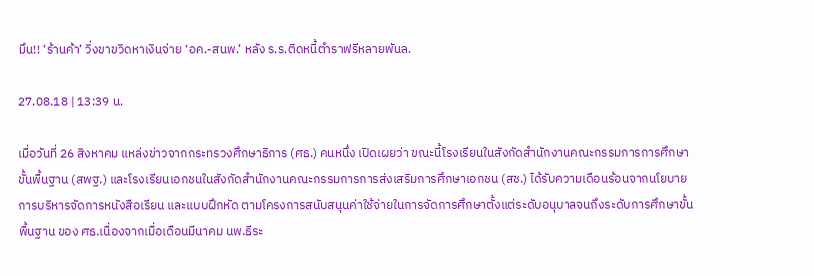มึน!! ‘ร้านค้า’ วิ่งขาขวิดหาเงินจ่าย ‘อค.-สนพ.’ หลัง ร.ร.ติดหนี้ตำราฟรีหลายพันล.

27.08.18 | 13:39 น.

เมื่อวันที่ 26 สิงหาคม แหล่งข่าวจากกระทรวงศึกษาธิการ (ศธ.) คนหนึ่ง เปิดเผยว่า ขณะนี้โรงเรียนในสังกัดสำนักงานคณะกรรมการการศึกษาขั้นพื้นฐาน (สพฐ.) และโรงเรียนเอกชนในสังกัดสำนักงานคณะกรรมการการส่งเสริมการศึกษาเอกชน (สช.) ได้รับความเดือนร้อนจากนโยบายการบริหารจัดการหนังสือเรียน และแบบฝึกหัด ตามโครงการสนับสนุนค่าใช้จ่ายในการจัดการศึกษาตั้งแต่ระดับอนุบาลจนถึงระดับการศึกษาขั้นพื้นฐาน ของ ศธ.เนื่องจากเมื่อเดือนมีนาคม นพ.ธีระ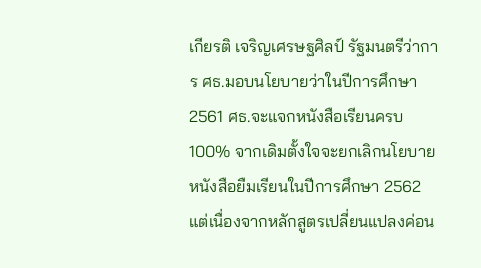เกียรติ เจริญเศรษฐศิลป์ รัฐมนตรีว่าการ ศธ.มอบนโยบายว่าในปีการศึกษา 2561 ศธ.จะแจกหนังสือเรียนครบ 100% จากเดิมตั้งใจจะยกเลิกนโยบายหนังสือยืมเรียนในปีการศึกษา 2562 แต่เนื่องจากหลักสูตรเปลี่ยนแปลงค่อน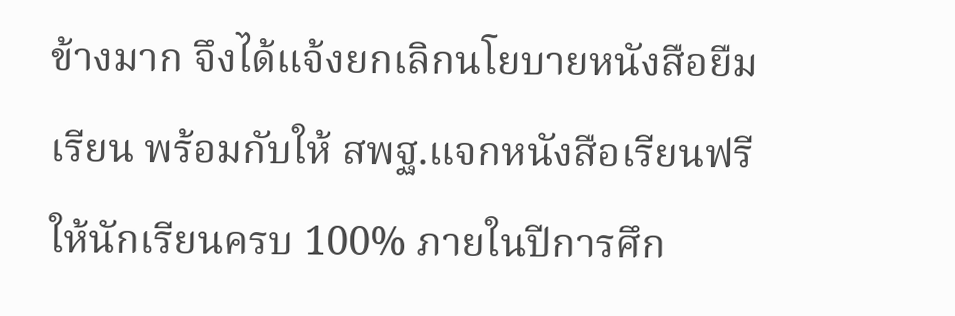ข้างมาก จึงได้แจ้งยกเลิกนโยบายหนังสือยืมเรียน พร้อมกับให้ สพฐ.แจกหนังสือเรียนฟรีให้นักเรียนครบ 100% ภายในปีการศึก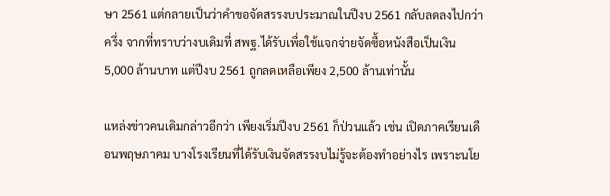ษา 2561 แต่กลายเป็นว่าคำขอจัดสรรงบประมาณในปีงบ 2561 กลับลดลงไปกว่าครึ่ง จากที่ทราบว่างบเดิมที่ สพฐ.ได้รับเพื่อใช้แจกจ่ายจัดซื้อหนังสือเป็นเงิน 5,000 ล้านบาท แต่ปีงบ 2561 ถูกลดเหลือเพียง 2,500 ล้านเท่านั้น

แหล่งข่าวคนเดิมกล่าวอีกว่า เพียงเริ่มปีงบ 2561 ก็ป่วนแล้ว เช่น เปิดภาคเรียนเดือนพฤษภาคม บางโรงเรียนที่ได้รับเงินจัดสรรงบไม่รู้จะต้องทำอย่างไร เพราะนโย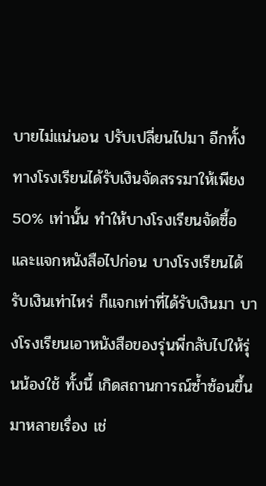บายไม่แน่นอน ปรับเปลี่ยนไปมา อีกทั้ง ทางโรงเรียนได้รับเงินจัดสรรมาให้เพียง 50% เท่านั้น ทำให้บางโรงเรียนจัดซื้อ และแจกหนังสือไปก่อน บางโรงเรียนได้รับเงินเท่าไหร่ ก็แจกเท่าที่ได้รับเงินมา บางโรงเรียนเอาหนังสือของรุ่นพี่กลับไปให้รุ่นน้องใช้ ทั้งนี้ เกิดสถานการณ์ซ้ำซ้อนขึ้นมาหลายเรื่อง เช่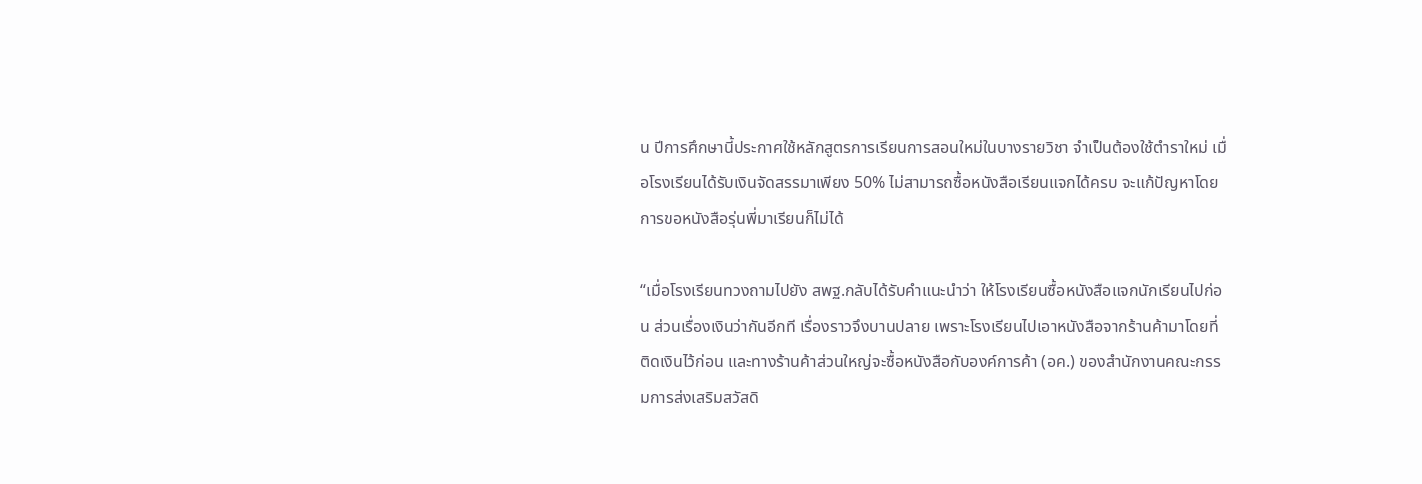น ปีการศึกษานี้ประกาศใช้หลักสูตรการเรียนการสอนใหม่ในบางรายวิชา จำเป็นต้องใช้ตำราใหม่ เมื่อโรงเรียนได้รับเงินจัดสรรมาเพียง 50% ไม่สามารถซื้อหนังสือเรียนแจกได้ครบ จะแก้ปัญหาโดยการขอหนังสือรุ่นพี่มาเรียนก็ไม่ได้

“เมื่อโรงเรียนทวงถามไปยัง สพฐ.กลับได้รับคำแนะนำว่า ให้โรงเรียนซื้อหนังสือแจกนักเรียนไปก่อน ส่วนเรื่องเงินว่ากันอีกที เรื่องราวจึงบานปลาย เพราะโรงเรียนไปเอาหนังสือจากร้านค้ามาโดยที่ติดเงินไว้ก่อน และทางร้านค้าส่วนใหญ่จะซื้อหนังสือกับองค์การค้า (อค.) ของสำนักงานคณะกรรมการส่งเสริมสวัสดิ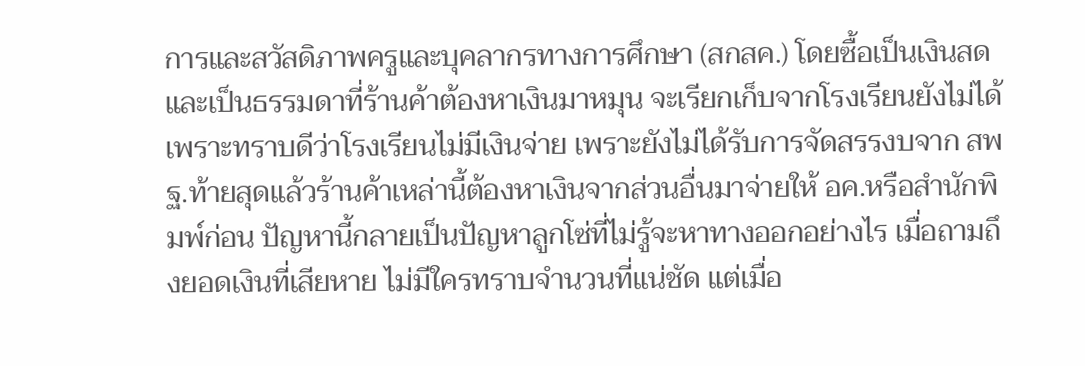การและสวัสดิภาพครูและบุคลากรทางการศึกษา (สกสค.) โดยซื้อเป็นเงินสด และเป็นธรรมดาที่ร้านค้าต้องหาเงินมาหมุน จะเรียกเก็บจากโรงเรียนยังไม่ได้ เพราะทราบดีว่าโรงเรียนไม่มีเงินจ่าย เพราะยังไม่ได้รับการจัดสรรงบจาก สพฐ.ท้ายสุดแล้วร้านค้าเหล่านี้ต้องหาเงินจากส่วนอื่นมาจ่ายให้ อค.หรือสำนักพิมพ์ก่อน ปัญหานี้กลายเป็นปัญหาลูกโซ่ที่ไม่รู้จะหาทางออกอย่างไร เมื่อถามถึงยอดเงินที่เสียหาย ไม่มีใครทราบจำนวนที่แน่ชัด แต่เมื่อ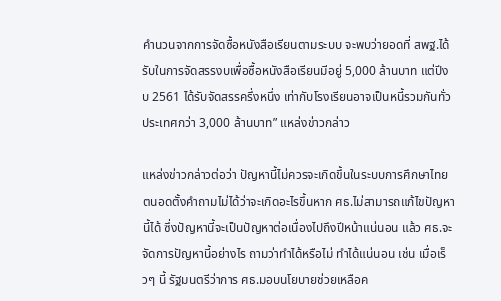คำนวนจากการจัดซื้อหนังสือเรียนตามระบบ จะพบว่ายอดที่ สพฐ.ได้รับในการจัดสรรงบเพื่อซื้อหนังสือเรียนมีอยู่ 5,000 ล้านบาท แต่ปีงบ 2561 ได้รับจัดสรรครึ่งหนึ่ง เท่ากับโรงเรียนอาจเป็นหนี้รวมกันทั่วประเทศกว่า 3,000 ล้านบาท” แหล่งข่าวกล่าว

แหล่งข่าวกล่าวต่อว่า ปัญหานี้ไม่ควรจะเกิดขึ้นในระบบการศึกษาไทย ตนอดตั้งคำถามไม่ได้ว่าจะเกิดอะไรขึ้นหาก ศธ.ไม่สามารถแก้ไขปัญหานี้ได้ ซึ่งปัญหานี้จะเป็นปัญหาต่อเนื่องไปถึงปีหน้าแน่นอน แล้ว ศธ.จะจัดการปัญหานี้อย่างไร ถามว่าทำได้หรือไม่ ทำได้แน่นอน เช่น เมื่อเร็วๆ นี้ รัฐมนตรีว่าการ ศธ.มอบนโยบายช่วยเหลือค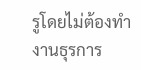รูโดยไม่ต้องทำงานธุรการ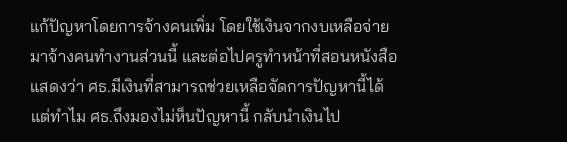แก้ปัญหาโดยการจ้างคนเพิ่ม โดยใช้เงินจากงบเหลือจ่ายมาจ้างคนทำงานส่วนนี้ และต่อไปครูทำหน้าที่สอนหนังสือ แสดงว่า ศธ.มีเงินที่สามารถช่วยเหลือจัดการปัญหานี้ได้ แต่ทำไม ศธ.ถึงมองไม่ห็นปัญหานี้ กลับนำเงินไป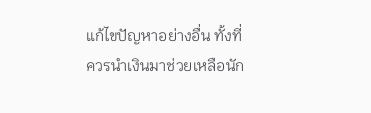แก้ไขปัญหาอย่างอื่น ทั้งที่ควรนำเงินมาช่วยเหลือนัก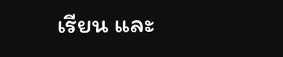เรียน และ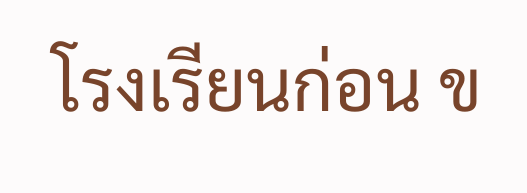โรงเรียนก่อน ข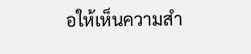อให้เห็นความสำ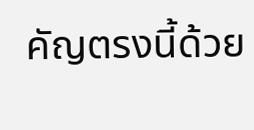คัญตรงนี้ด้วย